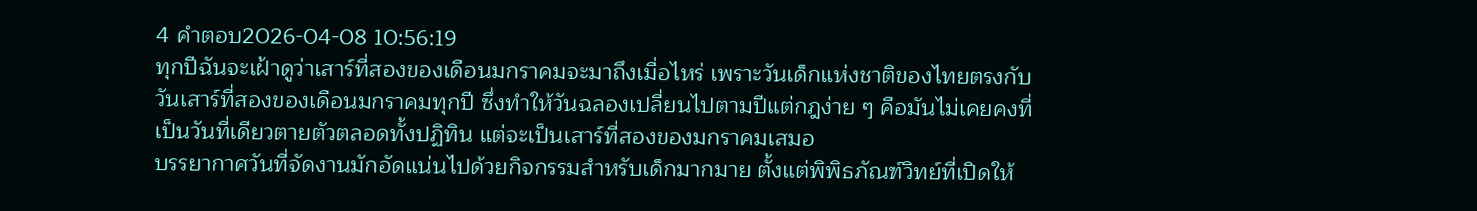4 คำตอบ2026-04-08 10:56:19
ทุกปีฉันจะเฝ้าดูว่าเสาร์ที่สองของเดือนมกราคมจะมาถึงเมื่อไหร่ เพราะวันเด็กแห่งชาติของไทยตรงกับวันเสาร์ที่สองของเดือนมกราคมทุกปี ซึ่งทำให้วันฉลองเปลี่ยนไปตามปีแต่กฎง่าย ๆ คือมันไม่เคยคงที่เป็นวันที่เดียวตายตัวตลอดทั้งปฏิทิน แต่จะเป็นเสาร์ที่สองของมกราคมเสมอ
บรรยากาศวันที่จัดงานมักอัดแน่นไปด้วยกิจกรรมสำหรับเด็กมากมาย ตั้งแต่พิพิธภัณฑ์วิทย์ที่เปิดให้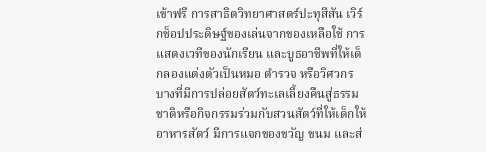เข้าฟรี การสาธิตวิทยาศาสตร์ปะทุสีสัน เวิร์กช็อปประดิษฐ์ของเล่นจากของเหลือใช้ การแสดงเวทีของนักเรียน และบูธอาชีพที่ให้เด็กลองแต่งตัวเป็นหมอ ตำรวจ หรือวิศวกร บางที่มีการปล่อยสัตว์ทะเลเลี้ยงคืนสู่ธรรมชาติหรือกิจกรรมร่วมกับสวนสัตว์ที่ให้เด็กให้อาหารสัตว์ มีการแจกของขวัญ ขนม และส่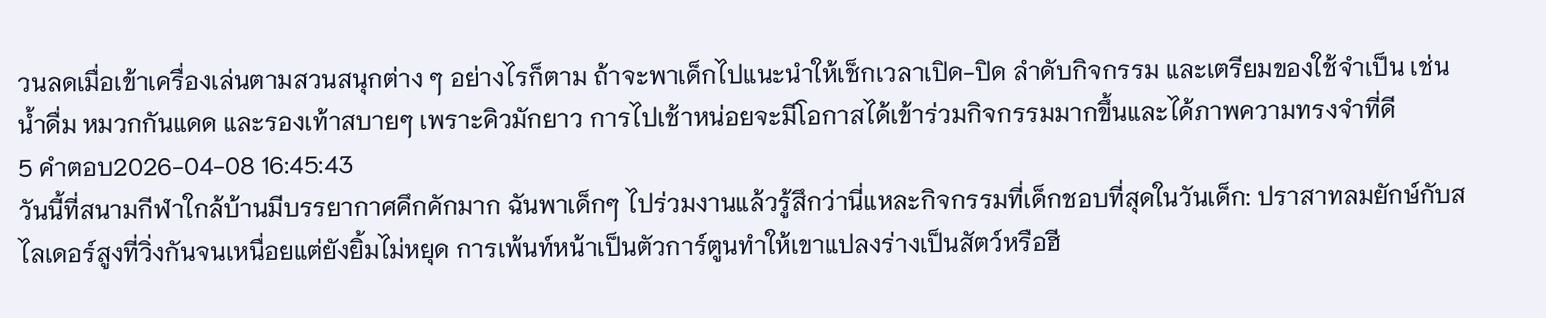วนลดเมื่อเข้าเครื่องเล่นตามสวนสนุกต่าง ๆ อย่างไรก็ตาม ถ้าจะพาเด็กไปแนะนำให้เช็กเวลาเปิด-ปิด ลำดับกิจกรรม และเตรียมของใช้จำเป็น เช่น น้ำดื่ม หมวกกันแดด และรองเท้าสบายๆ เพราะคิวมักยาว การไปเช้าหน่อยจะมีโอกาสได้เข้าร่วมกิจกรรมมากขึ้นและได้ภาพความทรงจำที่ดี
5 คำตอบ2026-04-08 16:45:43
วันนี้ที่สนามกีฬาใกล้บ้านมีบรรยากาศคึกคักมาก ฉันพาเด็กๆ ไปร่วมงานแล้วรู้สึกว่านี่แหละกิจกรรมที่เด็กชอบที่สุดในวันเด็ก: ปราสาทลมยักษ์กับสไลเดอร์สูงที่วิ่งกันจนเหนื่อยแต่ยังยิ้มไม่หยุด การเพ้นท์หน้าเป็นตัวการ์ตูนทำให้เขาแปลงร่างเป็นสัตว์หรือฮี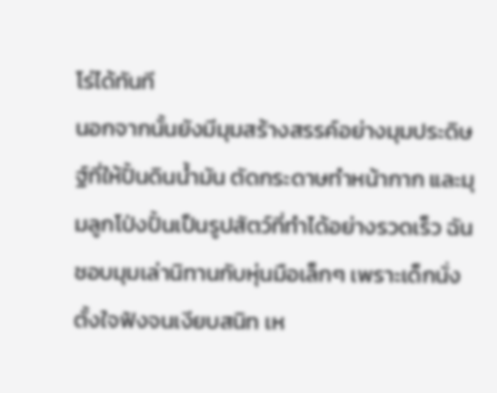โร่ได้ทันที
นอกจากนั้นยังมีมุมสร้างสรรค์อย่างมุมประดิษฐ์ที่ให้ปั้นดินน้ำมัน ตัดกระดาษทำหน้ากาก และมุมลูกโป่งปั้นเป็นรูปสัตว์ที่ทำได้อย่างรวดเร็ว ฉันชอบมุมเล่านิทานกับหุ่นมือเล็กๆ เพราะเด็กนั่งตั้งใจฟังจนเงียบสนิท เห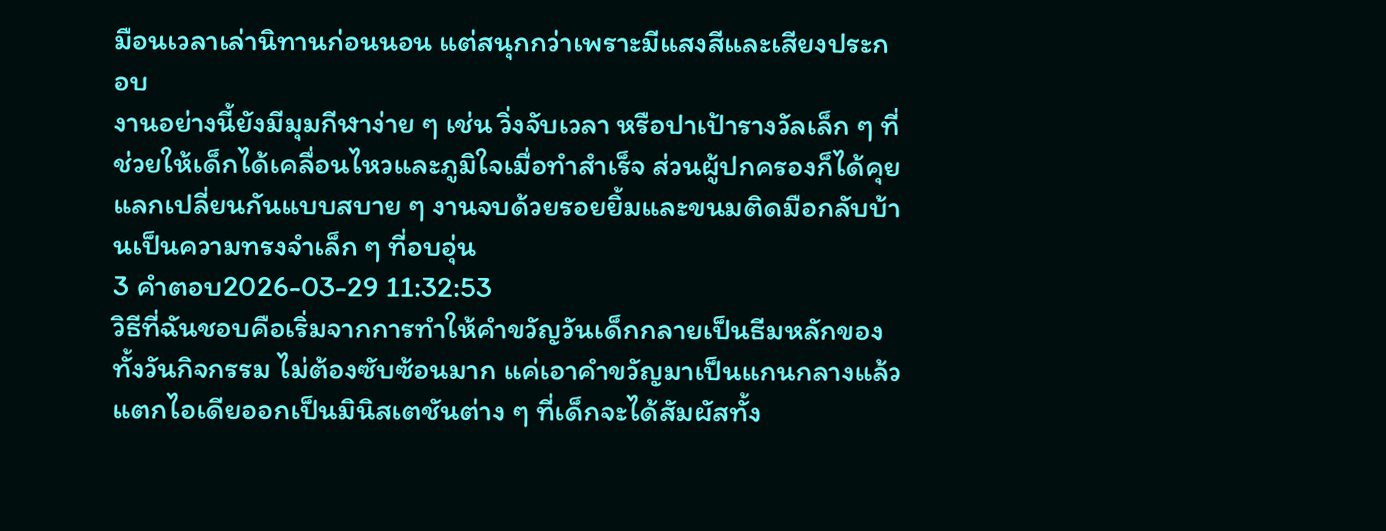มือนเวลาเล่านิทานก่อนนอน แต่สนุกกว่าเพราะมีแสงสีและเสียงประกอบ
งานอย่างนี้ยังมีมุมกีฬาง่าย ๆ เช่น วิ่งจับเวลา หรือปาเป้ารางวัลเล็ก ๆ ที่ช่วยให้เด็กได้เคลื่อนไหวและภูมิใจเมื่อทำสำเร็จ ส่วนผู้ปกครองก็ได้คุยแลกเปลี่ยนกันแบบสบาย ๆ งานจบด้วยรอยยิ้มและขนมติดมือกลับบ้านเป็นความทรงจำเล็ก ๆ ที่อบอุ่น
3 คำตอบ2026-03-29 11:32:53
วิธีที่ฉันชอบคือเริ่มจากการทำให้คำขวัญวันเด็กกลายเป็นธีมหลักของทั้งวันกิจกรรม ไม่ต้องซับซ้อนมาก แค่เอาคำขวัญมาเป็นแกนกลางแล้วแตกไอเดียออกเป็นมินิสเตชันต่าง ๆ ที่เด็กจะได้สัมผัสทั้ง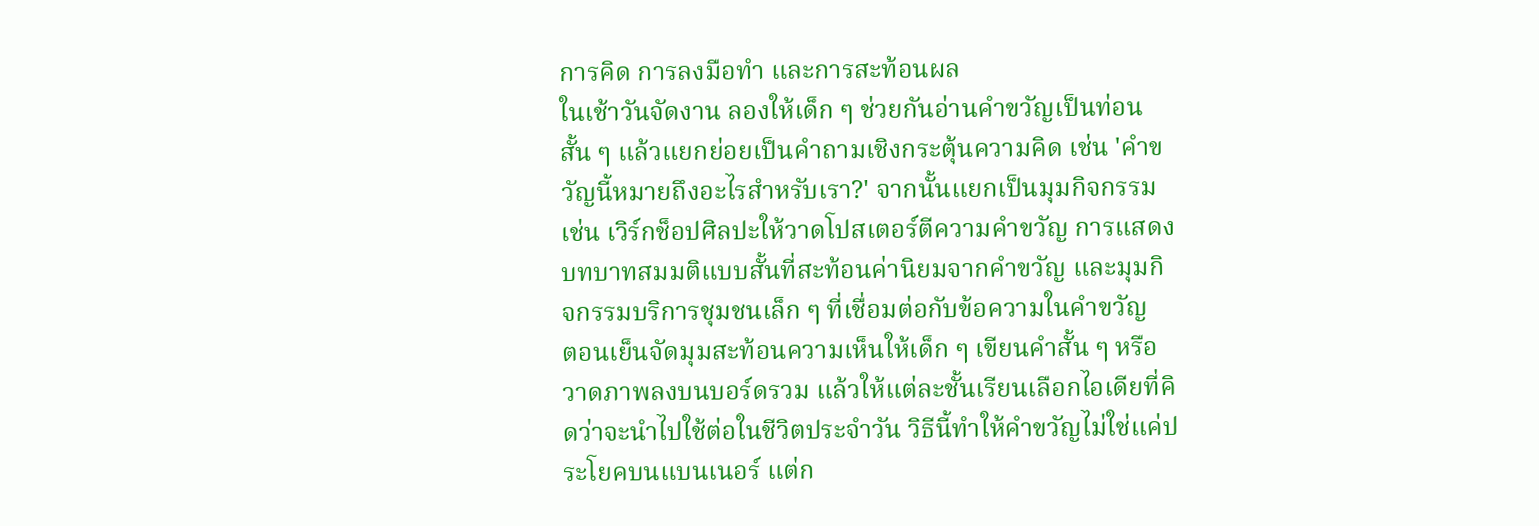การคิด การลงมือทำ และการสะท้อนผล
ในเช้าวันจัดงาน ลองให้เด็ก ๆ ช่วยกันอ่านคำขวัญเป็นท่อนสั้น ๆ แล้วแยกย่อยเป็นคำถามเชิงกระตุ้นความคิด เช่น 'คำขวัญนี้หมายถึงอะไรสำหรับเรา?' จากนั้นแยกเป็นมุมกิจกรรม เช่น เวิร์กช็อปศิลปะให้วาดโปสเตอร์ตีความคำขวัญ การแสดงบทบาทสมมติแบบสั้นที่สะท้อนค่านิยมจากคำขวัญ และมุมกิจกรรมบริการชุมชนเล็ก ๆ ที่เชื่อมต่อกับข้อความในคำขวัญ
ตอนเย็นจัดมุมสะท้อนความเห็นให้เด็ก ๆ เขียนคำสั้น ๆ หรือวาดภาพลงบนบอร์ดรวม แล้วให้แต่ละชั้นเรียนเลือกไอเดียที่คิดว่าจะนำไปใช้ต่อในชีวิตประจำวัน วิธีนี้ทำให้คำขวัญไม่ใช่แค่ประโยคบนแบนเนอร์ แต่ก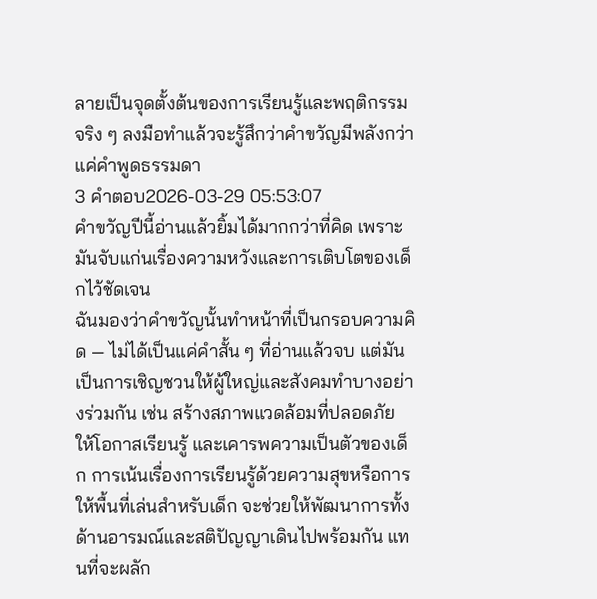ลายเป็นจุดตั้งต้นของการเรียนรู้และพฤติกรรมจริง ๆ ลงมือทำแล้วจะรู้สึกว่าคำขวัญมีพลังกว่าแค่คำพูดธรรมดา
3 คำตอบ2026-03-29 05:53:07
คำขวัญปีนี้อ่านแล้วยิ้มได้มากกว่าที่คิด เพราะมันจับแก่นเรื่องความหวังและการเติบโตของเด็กไว้ชัดเจน
ฉันมองว่าคำขวัญนั้นทำหน้าที่เป็นกรอบความคิด — ไม่ได้เป็นแค่คำสั้น ๆ ที่อ่านแล้วจบ แต่มันเป็นการเชิญชวนให้ผู้ใหญ่และสังคมทำบางอย่างร่วมกัน เช่น สร้างสภาพแวดล้อมที่ปลอดภัย ให้โอกาสเรียนรู้ และเคารพความเป็นตัวของเด็ก การเน้นเรื่องการเรียนรู้ด้วยความสุขหรือการให้พื้นที่เล่นสำหรับเด็ก จะช่วยให้พัฒนาการทั้งด้านอารมณ์และสติปัญญาเดินไปพร้อมกัน แทนที่จะผลัก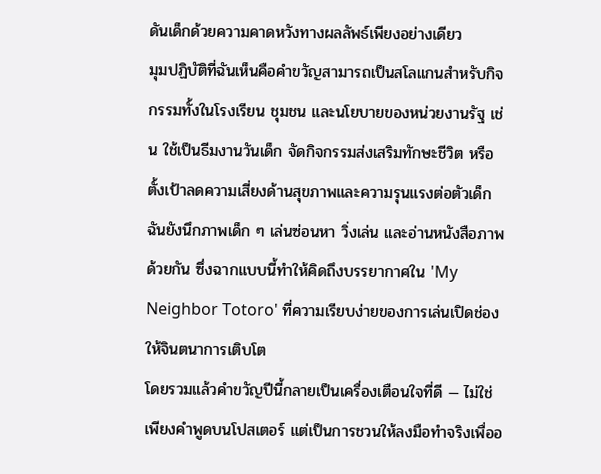ดันเด็กด้วยความคาดหวังทางผลลัพธ์เพียงอย่างเดียว
มุมปฏิบัติที่ฉันเห็นคือคำขวัญสามารถเป็นสโลแกนสำหรับกิจกรรมทั้งในโรงเรียน ชุมชน และนโยบายของหน่วยงานรัฐ เช่น ใช้เป็นธีมงานวันเด็ก จัดกิจกรรมส่งเสริมทักษะชีวิต หรือตั้งเป้าลดความเสี่ยงด้านสุขภาพและความรุนแรงต่อตัวเด็ก ฉันยังนึกภาพเด็ก ๆ เล่นซ่อนหา วิ่งเล่น และอ่านหนังสือภาพด้วยกัน ซึ่งฉากแบบนี้ทำให้คิดถึงบรรยากาศใน 'My Neighbor Totoro' ที่ความเรียบง่ายของการเล่นเปิดช่องให้จินตนาการเติบโต
โดยรวมแล้วคำขวัญปีนี้กลายเป็นเครื่องเตือนใจที่ดี — ไม่ใช่เพียงคำพูดบนโปสเตอร์ แต่เป็นการชวนให้ลงมือทำจริงเพื่ออ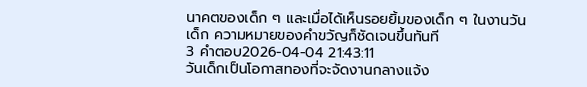นาคตของเด็ก ๆ และเมื่อได้เห็นรอยยิ้มของเด็ก ๆ ในงานวันเด็ก ความหมายของคำขวัญก็ชัดเจนขึ้นทันที
3 คำตอบ2026-04-04 21:43:11
วันเด็กเป็นโอกาสทองที่จะจัดงานกลางแจ้ง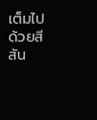เต็มไปด้วยสีสัน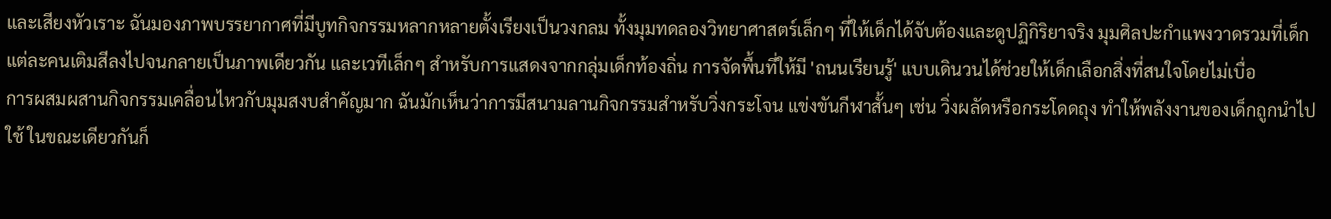และเสียงหัวเราะ ฉันมองภาพบรรยากาศที่มีบูทกิจกรรมหลากหลายตั้งเรียงเป็นวงกลม ทั้งมุมทดลองวิทยาศาสตร์เล็กๆ ที่ให้เด็กได้จับต้องและดูปฏิกิริยาจริง มุมศิลปะกำแพงวาดรวมที่เด็กแต่ละคนเติมสีลงไปจนกลายเป็นภาพเดียวกัน และเวทีเล็กๆ สำหรับการแสดงจากกลุ่มเด็กท้องถิ่น การจัดพื้นที่ให้มี 'ถนนเรียนรู้' แบบเดินวนได้ช่วยให้เด็กเลือกสิ่งที่สนใจโดยไม่เบื่อ
การผสมผสานกิจกรรมเคลื่อนไหวกับมุมสงบสำคัญมาก ฉันมักเห็นว่าการมีสนามลานกิจกรรมสำหรับวิ่งกระโจน แข่งขันกีฬาสั้นๆ เช่น วิ่งผลัดหรือกระโดดถุง ทำให้พลังงานของเด็กถูกนำไปใช้ ในขณะเดียวกันก็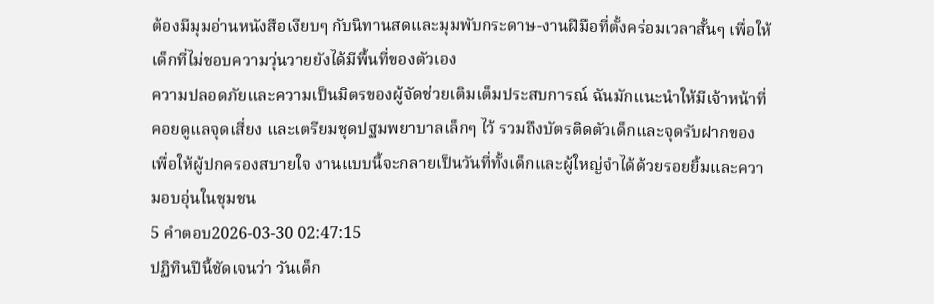ต้องมีมุมอ่านหนังสือเงียบๆ กับนิทานสดและมุมพับกระดาษ-งานฝีมือที่ตั้งคร่อมเวลาสั้นๆ เพื่อให้เด็กที่ไม่ชอบความวุ่นวายยังได้มีพื้นที่ของตัวเอง
ความปลอดภัยและความเป็นมิตรของผู้จัดช่วยเติมเต็มประสบการณ์ ฉันมักแนะนำให้มีเจ้าหน้าที่คอยดูแลจุดเสี่ยง และเตรียมชุดปฐมพยาบาลเล็กๆ ไว้ รวมถึงบัตรติดตัวเด็กและจุดรับฝากของ เพื่อให้ผู้ปกครองสบายใจ งานแบบนี้จะกลายเป็นวันที่ทั้งเด็กและผู้ใหญ่จำได้ด้วยรอยยิ้มและความอบอุ่นในชุมชน
5 คำตอบ2026-03-30 02:47:15
ปฏิทินปีนี้ชัดเจนว่า วันเด็ก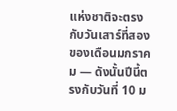แห่งชาติจะตรงกับวันเสาร์ที่สองของเดือนมกราคม — ดังนั้นปีนี้ตรงกับวันที่ 10 ม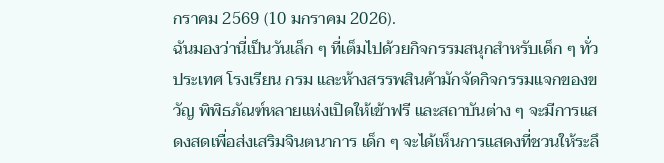กราคม 2569 (10 มกราคม 2026).
ฉันมองว่านี่เป็นวันเล็ก ๆ ที่เต็มไปด้วยกิจกรรมสนุกสำหรับเด็ก ๆ ทั่วประเทศ โรงเรียน กรม และห้างสรรพสินค้ามักจัดกิจกรรมแจกของขวัญ พิพิธภัณฑ์หลายแห่งเปิดให้เข้าฟรี และสถาบันต่าง ๆ จะมีการแสดงสดเพื่อส่งเสริมจินตนาการ เด็ก ๆ จะได้เห็นการแสดงที่ชวนให้ระลึ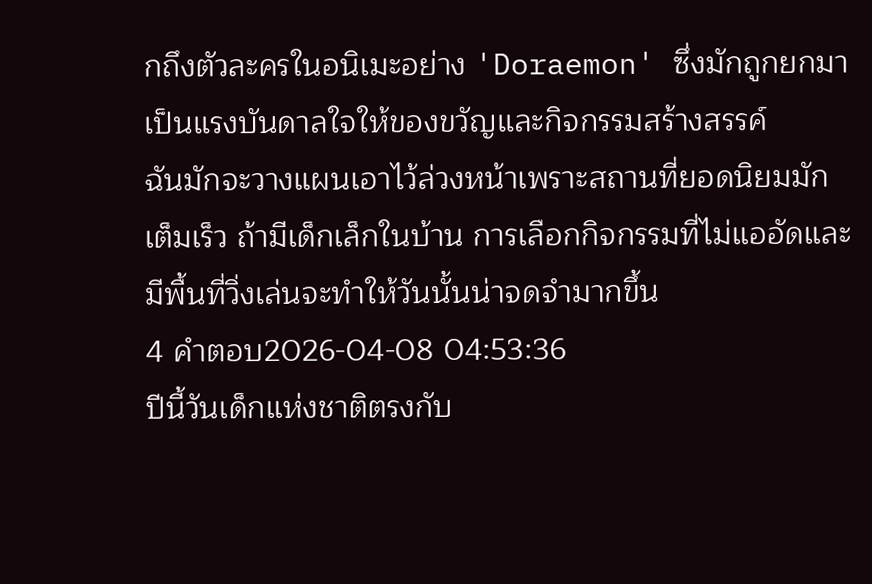กถึงตัวละครในอนิเมะอย่าง 'Doraemon' ซึ่งมักถูกยกมาเป็นแรงบันดาลใจให้ของขวัญและกิจกรรมสร้างสรรค์
ฉันมักจะวางแผนเอาไว้ล่วงหน้าเพราะสถานที่ยอดนิยมมักเต็มเร็ว ถ้ามีเด็กเล็กในบ้าน การเลือกกิจกรรมที่ไม่แออัดและมีพื้นที่วิ่งเล่นจะทำให้วันนั้นน่าจดจำมากขึ้น
4 คำตอบ2026-04-08 04:53:36
ปีนี้วันเด็กแห่งชาติตรงกับ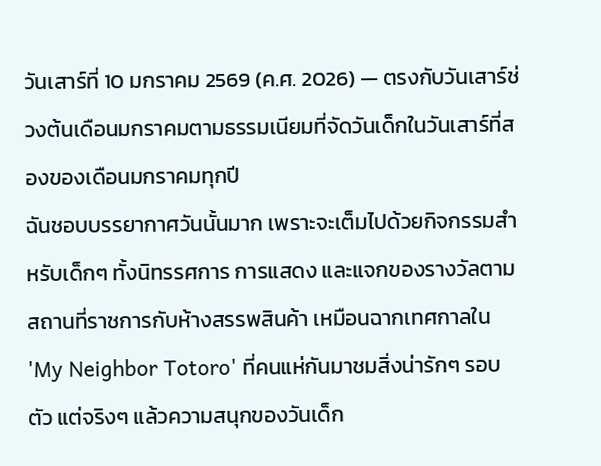วันเสาร์ที่ 10 มกราคม 2569 (ค.ศ. 2026) — ตรงกับวันเสาร์ช่วงต้นเดือนมกราคมตามธรรมเนียมที่จัดวันเด็กในวันเสาร์ที่สองของเดือนมกราคมทุกปี
ฉันชอบบรรยากาศวันนั้นมาก เพราะจะเต็มไปด้วยกิจกรรมสำหรับเด็กๆ ทั้งนิทรรศการ การแสดง และแจกของรางวัลตามสถานที่ราชการกับห้างสรรพสินค้า เหมือนฉากเทศกาลใน 'My Neighbor Totoro' ที่คนแห่กันมาชมสิ่งน่ารักๆ รอบตัว แต่จริงๆ แล้วความสนุกของวันเด็ก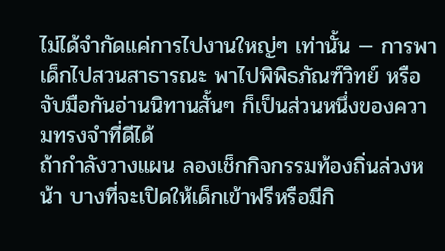ไม่ได้จำกัดแค่การไปงานใหญ่ๆ เท่านั้น — การพาเด็กไปสวนสาธารณะ พาไปพิพิธภัณฑ์วิทย์ หรือจับมือกันอ่านนิทานสั้นๆ ก็เป็นส่วนหนึ่งของความทรงจำที่ดีได้
ถ้ากำลังวางแผน ลองเช็กกิจกรรมท้องถิ่นล่วงหน้า บางที่จะเปิดให้เด็กเข้าฟรีหรือมีกิ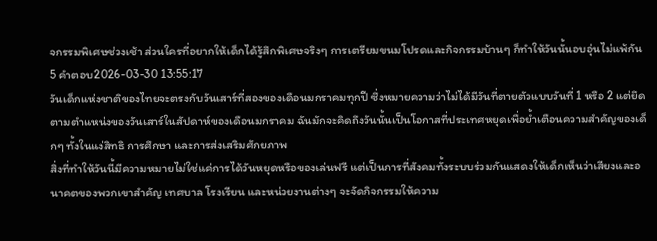จกรรมพิเศษช่วงเช้า ส่วนใครที่อยากให้เด็กได้รู้สึกพิเศษจริงๆ การเตรียมขนมโปรดและกิจกรรมบ้านๆ ก็ทำให้วันนั้นอบอุ่นไม่แพ้กัน
5 คำตอบ2026-03-30 13:55:17
วันเด็กแห่งชาติของไทยจะตรงกับวันเสาร์ที่สองของเดือนมกราคมทุกปี ซึ่งหมายความว่าไม่ได้มีวันที่ตายตัวแบบวันที่ 1 หรือ 2 แต่ยึดตามตำแหน่งของวันเสาร์ในสัปดาห์ของเดือนมกราคม ฉันมักจะคิดถึงวันนั้นเป็นโอกาสที่ประเทศหยุดเพื่อย้ำเตือนความสำคัญของเด็กๆ ทั้งในแง่สิทธิ การศึกษา และการส่งเสริมศักยภาพ
สิ่งที่ทำให้วันนี้มีความหมายไม่ใช่แค่การได้วันหยุดหรือของเล่นฟรี แต่เป็นการที่สังคมทั้งระบบร่วมกันแสดงให้เด็กเห็นว่าเสียงและอนาคตของพวกเขาสำคัญ เทศบาล โรงเรียน และหน่วยงานต่างๆ จะจัดกิจกรรมให้ความ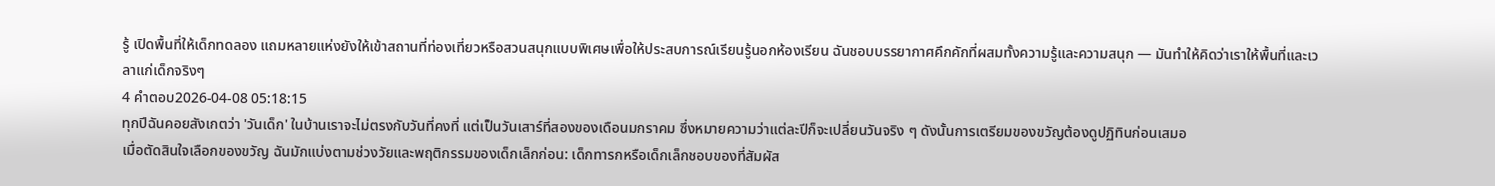รู้ เปิดพื้นที่ให้เด็กทดลอง แถมหลายแห่งยังให้เข้าสถานที่ท่องเที่ยวหรือสวนสนุกแบบพิเศษเพื่อให้ประสบการณ์เรียนรู้นอกห้องเรียน ฉันชอบบรรยากาศคึกคักที่ผสมทั้งความรู้และความสนุก — มันทำให้คิดว่าเราให้พื้นที่และเวลาแก่เด็กจริงๆ
4 คำตอบ2026-04-08 05:18:15
ทุกปีฉันคอยสังเกตว่า 'วันเด็ก' ในบ้านเราจะไม่ตรงกับวันที่คงที่ แต่เป็นวันเสาร์ที่สองของเดือนมกราคม ซึ่งหมายความว่าแต่ละปีก็จะเปลี่ยนวันจริง ๆ ดังนั้นการเตรียมของขวัญต้องดูปฏิทินก่อนเสมอ
เมื่อตัดสินใจเลือกของขวัญ ฉันมักแบ่งตามช่วงวัยและพฤติกรรมของเด็กเล็กก่อน: เด็กทารกหรือเด็กเล็กชอบของที่สัมผัส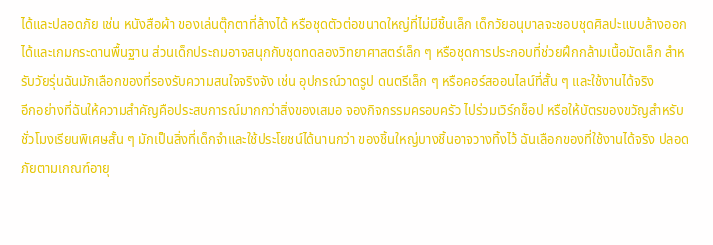ได้และปลอดภัย เช่น หนังสือผ้า ของเล่นตุ๊กตาที่ล้างได้ หรือชุดตัวต่อขนาดใหญ่ที่ไม่มีชิ้นเล็ก เด็กวัยอนุบาลจะชอบชุดศิลปะแบบล้างออกได้และเกมกระดานพื้นฐาน ส่วนเด็กประถมอาจสนุกกับชุดทดลองวิทยาศาสตร์เล็ก ๆ หรือชุดการประกอบที่ช่วยฝึกกล้ามเนื้อมัดเล็ก สำหรับวัยรุ่นฉันมักเลือกของที่รองรับความสนใจจริงจัง เช่น อุปกรณ์วาดรูป ดนตรีเล็ก ๆ หรือคอร์สออนไลน์ที่สั้น ๆ และใช้งานได้จริง
อีกอย่างที่ฉันให้ความสำคัญคือประสบการณ์มากกว่าสิ่งของเสมอ จองกิจกรรมครอบครัว ไปร่วมเวิร์กช็อป หรือให้บัตรของขวัญสำหรับชั่วโมงเรียนพิเศษสั้น ๆ มักเป็นสิ่งที่เด็กจำและใช้ประโยชน์ได้นานกว่า ของชิ้นใหญ่บางชิ้นอาจวางทิ้งไว้ ฉันเลือกของที่ใช้งานได้จริง ปลอดภัยตามเกณฑ์อายุ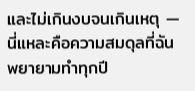และไม่เกินงบจนเกินเหตุ — นี่แหละคือความสมดุลที่ฉันพยายามทำทุกปี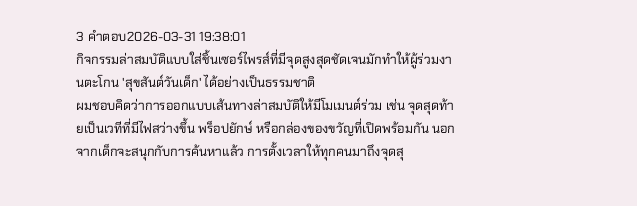3 คำตอบ2026-03-31 19:38:01
กิจกรรมล่าสมบัติแบบใส่ชิ้นเซอร์ไพรส์ที่มีจุดสูงสุดชัดเจนมักทำให้ผู้ร่วมงานตะโกน 'สุขสันต์วันเด็ก' ได้อย่างเป็นธรรมชาติ
ผมชอบคิดว่าการออกแบบเส้นทางล่าสมบัติให้มีโมเมนต์ร่วม เช่น จุดสุดท้ายเป็นเวทีที่มีไฟสว่างขึ้น พร็อปยักษ์ หรือกล่องของขวัญที่เปิดพร้อมกัน นอกจากเด็กจะสนุกกับการค้นหาแล้ว การตั้งเวลาให้ทุกคนมาถึงจุดสุ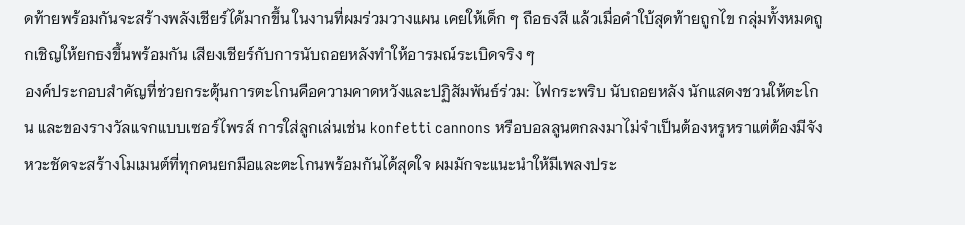ดท้ายพร้อมกันจะสร้างพลังเชียร์ได้มากขึ้น ในงานที่ผมร่วมวางแผน เคยให้เด็ก ๆ ถือธงสี แล้วเมื่อคำใบ้สุดท้ายถูกไข กลุ่มทั้งหมดถูกเชิญให้ยกธงขึ้นพร้อมกัน เสียงเชียร์กับการนับถอยหลังทำให้อารมณ์ระเบิดจริง ๆ
องค์ประกอบสำคัญที่ช่วยกระตุ้นการตะโกนคือความคาดหวังและปฏิสัมพันธ์ร่วม: ไฟกระพริบ นับถอยหลัง นักแสดงชวนให้ตะโกน และของรางวัลแจกแบบเซอร์ไพรส์ การใส่ลูกเล่นเช่น konfetti cannons หรือบอลลูนตกลงมาไม่จำเป็นต้องหรูหราแต่ต้องมีจังหวะชัดจะสร้างโมเมนต์ที่ทุกคนยกมือและตะโกนพร้อมกันได้สุดใจ ผมมักจะแนะนำให้มีเพลงประ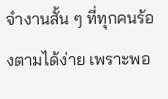จำงานสั้น ๆ ที่ทุกคนร้องตามได้ง่าย เพราะพอ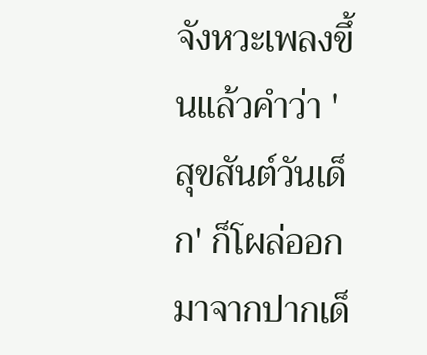จังหวะเพลงขึ้นแล้วคำว่า 'สุขสันต์วันเด็ก' ก็โผล่ออกมาจากปากเด็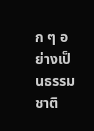ก ๆ อย่างเป็นธรรมชาติ